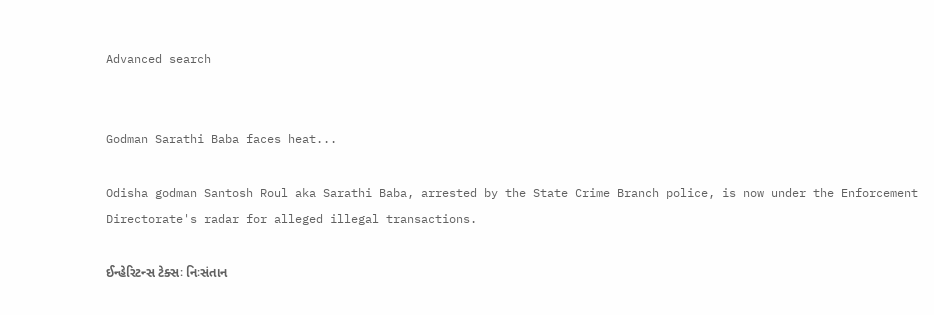Advanced search


Godman Sarathi Baba faces heat...

Odisha godman Santosh Roul aka Sarathi Baba, arrested by the State Crime Branch police, is now under the Enforcement Directorate's radar for alleged illegal transactions.

ઈન્હેરિટન્સ ટેક્સઃ નિઃસંતાન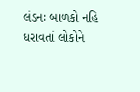લંડનઃ બાળકો નહિ ધરાવતાં લોકોને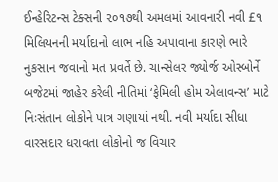ઈન્હેરિટન્સ ટેક્સની ૨૦૧૭થી અમલમાં આવનારી નવી £૧ મિલિયનની મર્યાદાનો લાભ નહિ અપાવાના કારણે ભારે નુકસાન જવાનો મત પ્રવર્તે છે. ચાન્સેલર જ્યોર્જ ઓસ્બોર્ને બજેટમાં જાહેર કરેલી નીતિમાં ‘ફેમિલી હોમ એલાવન્સ’ માટે નિઃસંતાન લોકોને પાત્ર ગણાયાં નથી. નવી મર્યાદા સીધા વારસદાર ધરાવતા લોકોનો જ વિચાર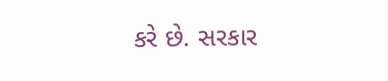કરે છે. સરકાર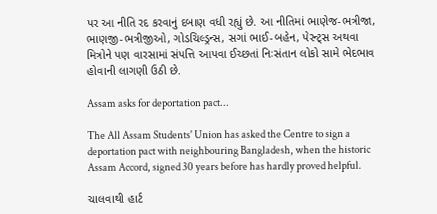પર આ નીતિ રદ કરવાનું દબાણ વધી રહ્યું છે. આ નીતિમાં ભાણેજ-ભત્રીજા, ભાણજી-ભત્રીજીઓ, ગોડચિલ્ડ્રન્સ, સગાં ભાઈ-બહેન, પેરન્ટ્સ અથવા મિત્રોને પણ વારસામાં સંપત્તિ આપવા ઈચ્છતાં નિઃસંતાન લોકો સામે ભેદભાવ હોવાની લાગણી ઉઠી છે.

Assam asks for deportation pact...

The All Assam Students' Union has asked the Centre to sign a deportation pact with neighbouring Bangladesh, when the historic Assam Accord, signed 30 years before has hardly proved helpful.

ચાલવાથી હાર્ટ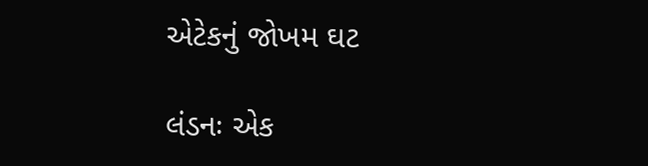એટેકનું જોખમ ઘટ

લંડનઃ એક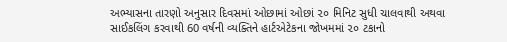અભ્યાસના તારણો અનુસાર દિવસમાં ઓછામાં ઓછાં ૨૦ મિનિટ સુધી ચાલવાથી અથવા સાઈકલિંગ કરવાથી 60 વર્ષની વ્યક્તિને હાર્ટએટેકના જોખમમાં ૨૦ ટકાનો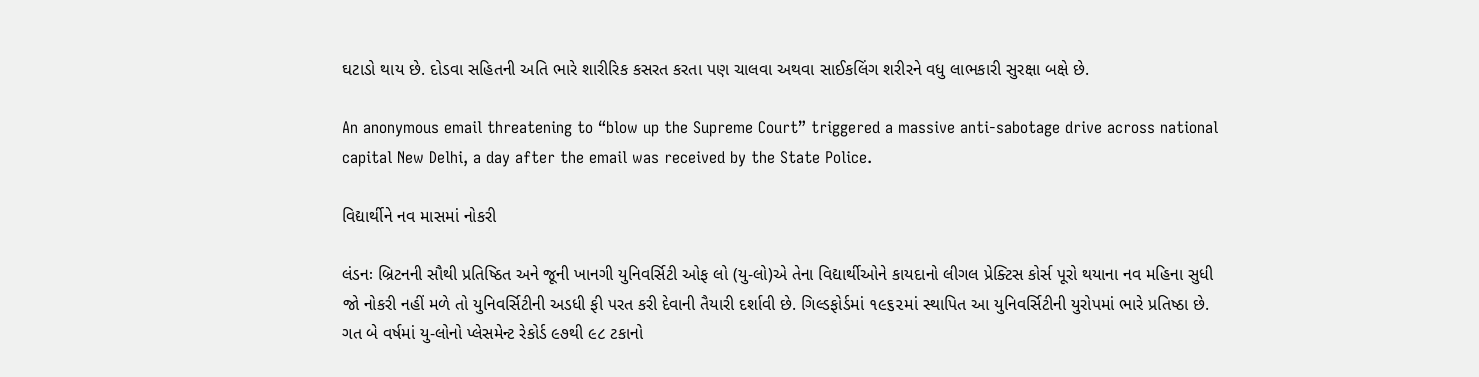ઘટાડો થાય છે. દોડવા સહિતની અતિ ભારે શારીરિક કસરત કરતા પણ ચાલવા અથવા સાઈકલિંગ શરીરને વધુ લાભકારી સુરક્ષા બક્ષે છે.

An anonymous email threatening to “blow up the Supreme Court” triggered a massive anti-sabotage drive across national capital New Delhi, a day after the email was received by the State Police.

વિદ્યાર્થીને નવ માસમાં નોકરી

લંડનઃ બ્રિટનની સૌથી પ્રતિષ્ઠિત અને જૂની ખાનગી યુનિવર્સિટી ઓફ લો (યુ-લો)એ તેના વિદ્યાર્થીઓને કાયદાનો લીગલ પ્રેક્ટિસ કોર્સ પૂરો થયાના નવ મહિના સુધી જો નોકરી નહીં મળે તો યુનિવર્સિટીની અડધી ફી પરત કરી દેવાની તૈયારી દર્શાવી છે. ગિલ્ડફોર્ડમાં ૧૯૬૨માં સ્થાપિત આ યુનિવર્સિટીની યુરોપમાં ભારે પ્રતિષ્ઠા છે. ગત બે વર્ષમાં યુ-લોનો પ્લેસમેન્ટ રેકોર્ડ ૯૭થી ૯૮ ટકાનો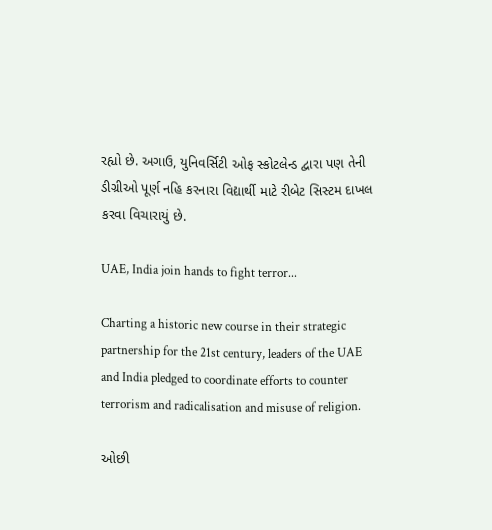રહ્યો છે. અગાઉ, યુનિવર્સિટી ઓફ સ્કોટલેન્ડ દ્વારા પણ તેની ડીગ્રીઓ પૂર્ણ નહિ કરનારા વિદ્યાર્થી માટે રીબેટ સિસ્ટમ દાખલ કરવા વિચારાયું છે.

UAE, India join hands to fight terror...

Charting a historic new course in their strategic partnership for the 21st century, leaders of the UAE and India pledged to coordinate efforts to counter terrorism and radicalisation and misuse of religion.

ઓછી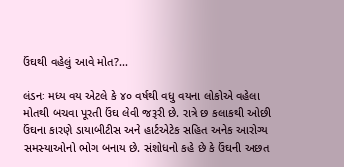ઉંઘથી વહેલું આવે મોત?...

લંડનઃ મધ્ય વય એટલે કે ૪૦ વર્ષથી વધુ વયના લોકોએ વહેલા મોતથી બચવા પૂરતી ઉંઘ લેવી જરૂરી છે. રાત્રે છ કલાકથી ઓછી ઉંઘના કારણે ડાયાબીટીસ અને હાર્ટએટેક સહિત અનેક આરોગ્ય સમસ્યાઓનો ભોગ બનાય છે. સંશોધનો કહે છે કે ઉંઘની અછત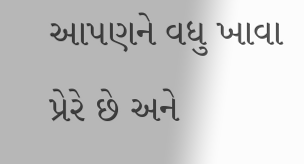આપણને વધુ ખાવા પ્રેરે છે અને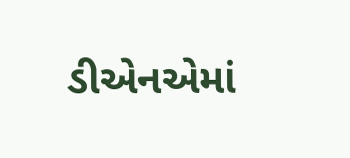ડીએનએમાં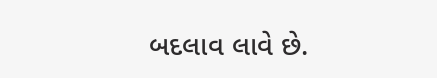બદલાવ લાવે છે.